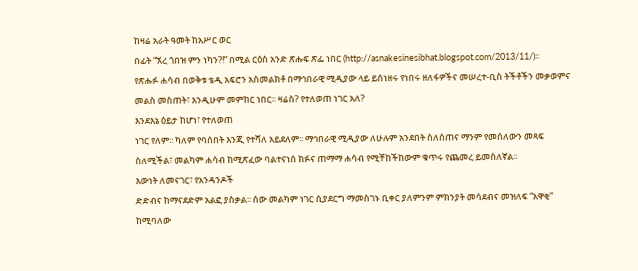ከዛሬ አራት ዓመት ከአሥር ወር
በፊት “ኧረ ጎበዝ ምን ነካን?!” በሚል ርዕስ አንድ ጽሑፍ ጽፌ ነበር (http://asnakesinesibhat.blogspot.com/2013/11/)፡፡
የጽሑፉ ሐሳብ በወቅቱ ቴዲ አፍሮን አስመልክቶ በማኅበራዊ ሚዲያው ላይ ይሰነዘሩ የነበሩ ዘለፋዎችና መሠረተ-ቢስ ትችቶችን መቃወምና
መልስ መስጠት፣ እንዲሁም መምከር ነበር፡፡ ዛሬስ? የተለወጠ ነገር አለ?
እንደእኔ ዕይታ ከሆነ፣ የተለወጠ
ነገር የለም፡፡ ካለም የባሰበት እንጂ የተሻለ አይደለም፡፡ ማኅበራዊ ሚዲያው ለሁሉም አንደበት ስለሰጠና ማንም የመሰለውን መጻፍ
ስለሚችል፣ መልካም ሐሳብ ከሚጽፈው ባልተናነሰ ክፉና ጠማማ ሐሳብ የሚቸከችከውም ቁጥሩ የጨመረ ይመስለኛል፡፡
እውነት ለመናገር፣ የአንዳንዶች
ድድብና ከማናደድም አልፎ ያስቃል፡፡ ሰው መልካም ነገር ሲያደርግ ማመስገኑ ቢቀር ያለምንም ምክንያት መሳደብና መዝለፍ “አዋቂ”
ከሚባለው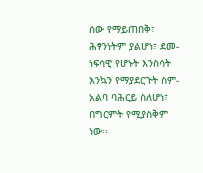ሰው የማይጠበቅ፣ ሕፃንነትም ያልሆነ፣ ደመ-ነፍሳዊ የሆኑት እንስሳት እንኳን የማያደርጉት ስም-አልባ ባሕርይ ስለሆነ፣
በግርምት የሚያስቅም ነው፡፡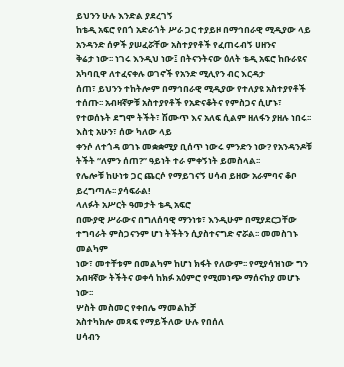ይህንን ሁሉ እንድል ያደረገኝ
ከቴዲ አፍሮ የበጎ አድራጎት ሥራ ጋር ተያይዞ በማኅበራዊ ሚዲያው ላይ አንዳንድ ሰዎች ያሠፈሯቸው አስተያየቶች የፈጠሩብኝ ሀዘንና
ቅሬታ ነው፡፡ ነገሩ እንዲህ ነው፤ በትናንትናው ዕለት ቴዲ አፍሮ ከቡራዩና አካባቢዋ ለተፈናቀሉ ወገኖች የአንድ ሚሊየን ብር እርዳታ
ሰጠ፣ ይህንን ተከትሎም በማኅበራዊ ሚዲያው የተለያዩ አስተያየቶች ተሰጡ፡፡ አብዛኛዎቹ አስተያየቶች የአድናቆትና የምስጋና ሲሆኑ፣
የተወሰኑት ደግሞ ትችት፣ ሽሙጥ እና አለፍ ሲልም ዘለፋን ያዘሉ ነበሩ፡፡
እስቲ አሁን፣ ሰው ካለው ላይ
ቀንሶ ለተጎዳ ወገኑ መቋቋሚያ ቢሰጥ ነውሩ ምንድን ነው? የአንዳንዶቹ ትችት “ለምን ሰጠ?” ዓይነት ተራ ምቀኝነት ይመስላል፡፡
የሌሎቹ ከሁነቱ ጋር ጨርሶ የማይገናኝ ሀሳብ ይዘው አራምባና ቆቦ ይረግጣሉ፡፡ ያሳፍራል!
ላለፉት አሥርት ዓመታት ቴዲ አፍሮ
በሙያዊ ሥራውና በግለሰባዊ ማንነቱ፣ እንዲሁም በሚያደርጋቸው ተግባራት ምስጋናንም ሆነ ትችትን ሲያስተናግድ ኖሯል፡፡ መመስገኑ መልካም
ነው፣ መተቸቱም በመልካም ከሆነ ክፋት የለውም፡፡ የሚያሳዝነው ግን አብዛኛው ትችትና ወቀሳ ከክፉ አዕምሮ የሚመነጭ ማሰናከያ መሆኑ
ነው፡፡
ሦስት መስመር የቀበሌ ማመልከቻ
አስተካክሎ መጻፍ የማይችለው ሁሉ የበሰለ
ሀሳብን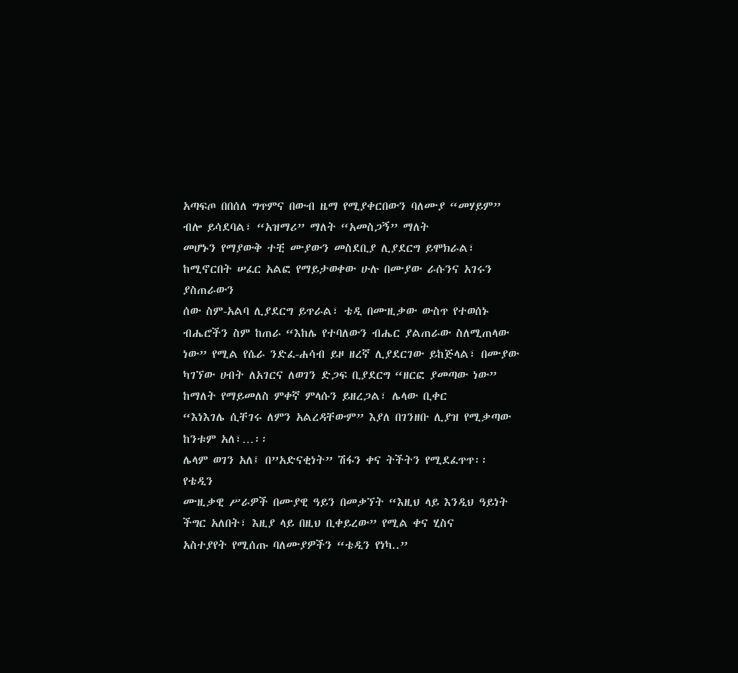አጣፍጦ በበሰለ ግጥምና በውብ ዜማ የሚያቀርበውን ባለሙያ “መሃይም” ብሎ ይሳደባል፣ “አዝማሪ” ማለት “አመስጋኝ” ማለት
መሆኑን የማያውቅ ተቺ ሙያውን መስደቢያ ሊያደርግ ይሞክራል፣ ከሚኖርበት ሠፈር አልፎ የማይታወቀው ሁሉ በሙያው ራሱንና አገሩን ያስጠራውን
ሰው ስም-አልባ ሊያደርግ ይጥራል፣ ቴዲ በሙዚቃው ውስጥ የተወሰኑ ብሔሮችን ስም ከጠራ “እከሌ የተባለውን ብሔር ያልጠራው ስለሚጠላው
ነው” የሚል የሴራ ንድፈ-ሐሳብ ይዞ ዘረኛ ሊያደርገው ይከጅላል፣ በሙያው
ካገኘው ሀብት ለአገርና ለወገን ድጋፍ ቢያደርግ “ዘርፎ ያመጣው ነው” ከማለት የማይመለስ ምቀኛ ምላሱን ይዘረጋል፣ ሌላው ቢቀር
“እነእገሌ ሲቸገሩ ለምን አልረዳቸውም” እያለ በገንዘቡ ሊያዝ የሚቃጣው ከንቱም አለ፣…፡፡
ሌላም ወገን አለ፤ በ”አድናቂነት” ሽፋን ቀና ትችትን የሚደፈጥጥ፡፡ የቴዲን
ሙዚቃዊ ሥራዎች በሙያዊ ዓይን በመቃኘት “እዚህ ላይ እንዲህ ዓይነት ችግር አለበት፣ እዚያ ላይ በዚህ ቢቀይረው” የሚል ቀና ሂስና
አስተያየት የሚሰጡ ባለሙያዎችን “ቴዲን የነካ..”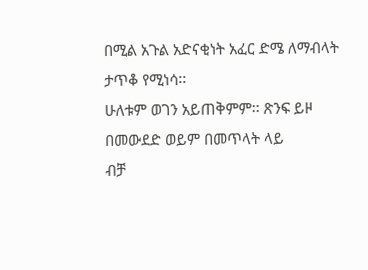በሚል አጉል አድናቂነት አፈር ድሜ ለማብላት ታጥቆ የሚነሳ፡፡
ሁለቱም ወገን አይጠቅምም፡፡ ጽንፍ ይዞ በመውደድ ወይም በመጥላት ላይ
ብቻ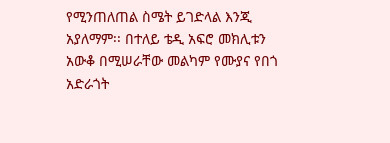የሚንጠለጠል ስሜት ይገድላል እንጂ አያለማም፡፡ በተለይ ቴዲ አፍሮ መክሊቱን አውቆ በሚሠራቸው መልካም የሙያና የበጎ አድራጎት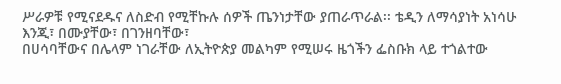ሥራዎቹ የሚናደዱና ለስድብ የሚቸኩሉ ሰዎች ጤንነታቸው ያጠራጥራል፡፡ ቴዲን ለማሳያነት አነሳሁ እንጂ፣ በሙያቸው፣ በገንዘባቸው፣
በሀሳባቸውና በሌላም ነገራቸው ለኢትዮጵያ መልካም የሚሠሩ ዜጎችን ፌስቡክ ላይ ተጎልተው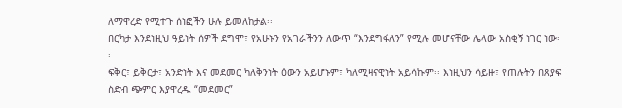ለማዋረድ የሚተጉ ሰነፎችን ሁሉ ይመለከታል፡፡
በርካታ እንደነዚህ ዓይነት ሰዎች ደግሞ፣ የአሁኑን የአገራችንን ለውጥ “እንደግፋለን” የሚሉ መሆናቸው ሌላው አስቂኝ ነገር ነው፡፡
ፍቅር፣ ይቅርታ፣ አንድነት እና መደመር ካለቅንነት ዕውን አይሆኑም፣ ካለሚዛናዊነት አይሳኩም፡፡ እነዚህን ሳይዙ፣ የጠሉትን በጸያፍ
ስድብ ጭምር እያዋረዱ “መደመር”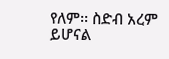የለም፡፡ ስድብ አረም ይሆናል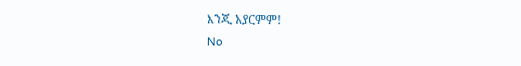እንጂ አያርምም!
No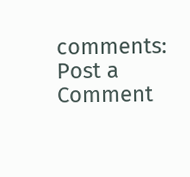comments:
Post a Comment